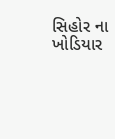સિહોર ના ખોડિયાર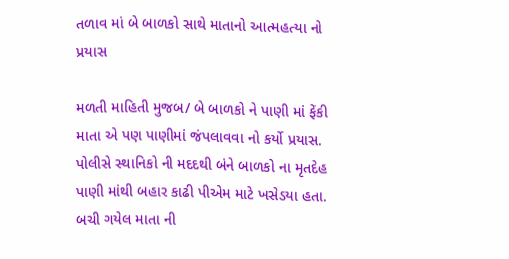તળાવ માં બે બાળકો સાથે માતાનો આત્મહત્યા નો પ્રયાસ

મળતી માહિતી મુજબ/ બે બાળકો ને પાણી માં ફેંકી માતા એ પણ પાણીમાં જંપલાવવા નો કર્યો પ્રયાસ. પોલીસે સ્થાનિકો ની મદદથી બંને બાળકો ના મૃતદેહ પાણી માંથી બહાર કાઢી પીએમ માટે ખસેડયા હતા. બચી ગયેલ માતા ની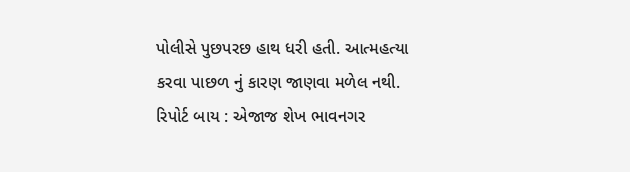પોલીસે પુછપરછ હાથ ધરી હતી. આત્મહત્યા કરવા પાછળ નું કારણ જાણવા મળેલ નથી.
રિપોર્ટ બાય : એજાજ શેખ ભાવનગર